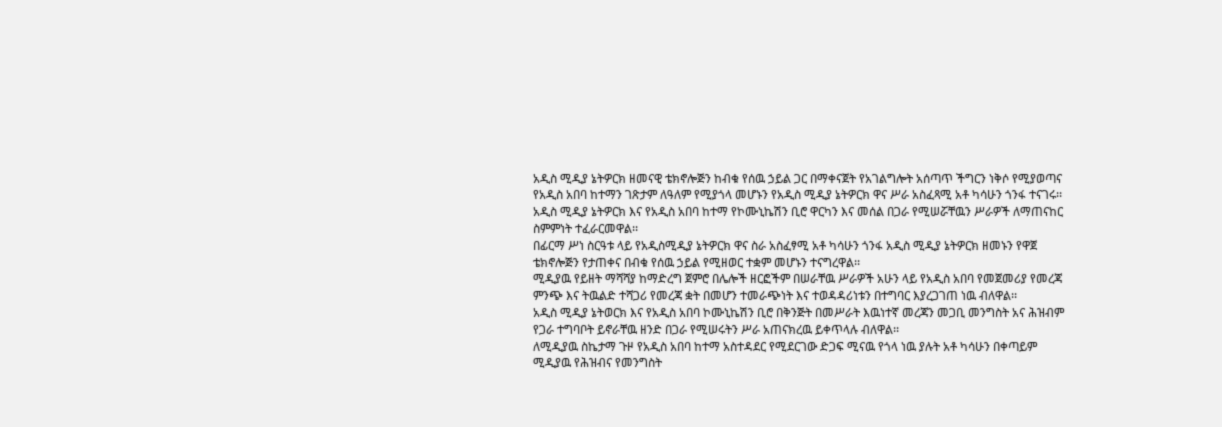አዲስ ሚዲያ ኔትዎርክ ዘመናዊ ቴክኖሎጅን ከብቁ የሰዉ ኃይል ጋር በማቀናጀት የአገልግሎት አሰጣጥ ችግርን ነቅሶ የሚያወጣና የአዲስ አበባ ከተማን ገጽታም ለዓለም የሚያጎላ መሆኑን የአዲስ ሚዲያ ኔትዎርክ ዋና ሥራ አስፈጻሚ አቶ ካሳሁን ጎንፋ ተናገሩ፡፡
አዲስ ሚዲያ ኔትዎርክ እና የአዲስ አበባ ከተማ የኮሙኒኬሽን ቢሮ ዋርካን እና መሰል በጋራ የሚሠሯቸዉን ሥራዎች ለማጠናከር ስምምነት ተፈራርመዋል፡፡
በፊርማ ሥነ ስርዓቱ ላይ የአዲስሚዲያ ኔትዎርክ ዋና ስራ አስፈፃሚ አቶ ካሳሁን ጎንፋ አዲስ ሚዲያ ኔትዎርክ ዘመኑን የዋጀ ቴክኖሎጅን የታጠቀና በብቁ የሰዉ ኃይል የሚዘወር ተቋም መሆኑን ተናግረዋል፡፡
ሚዲያዉ የይዘት ማሻሻያ ከማድረግ ጀምሮ በሌሎች ዘርፎችም በሠራቸዉ ሥራዎች አሁን ላይ የአዲስ አበባ የመጀመሪያ የመረጃ ምንጭ እና ትዉልድ ተሻጋሪ የመረጃ ቋት በመሆን ተመራጭነት እና ተወዳዳሪነቱን በተግባር እያረጋገጠ ነዉ ብለዋል፡፡
አዲስ ሚዲያ ኔትወርክ እና የአዲስ አበባ ኮሙኒኬሽን ቢሮ በቅንጅት በመሥራት እዉነተኛ መረጃን መጋቢ መንግስት አና ሕዝብም የጋራ ተግባቦት ይኖራቸዉ ዘንድ በጋራ የሚሠሩትን ሥራ አጠናክረዉ ይቀጥላሉ ብለዋል፡፡
ለሚዲያዉ ስኬታማ ጉዞ የአዲስ አበባ ከተማ አስተዳደር የሚደርገው ድጋፍ ሚናዉ የጎላ ነዉ ያሉት አቶ ካሳሁን በቀጣይም ሚዲያዉ የሕዝብና የመንግስት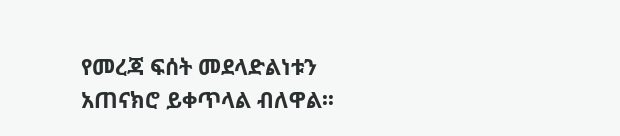የመረጃ ፍሰት መደላድልነቱን አጠናክሮ ይቀጥላል ብለዋል፡፡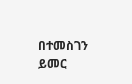በተመስገን ይመር